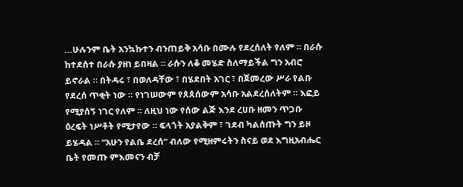…ሁሉንም ቤት አንኳኩተን ብንጠይቅ አሳቡ በሙሉ የደረሰለት የለም ። በራሱ ከተደሰተ በራሱ ያዘነ ይበዛል ። ራሱን ለቆ መሄድ ስለማይችል ግን አብሮ ይኖራል ። በትዳሩ ፣ በወለዳቸው ፣ በሄደበት አገር ፣ በጀመረው ሥራ የልቡ የደረሰ ጥቂት ነው ። የነገሠውም የጰጰሰውም አሳቡ አልደረሰለትም ። እፎይ የሚያሰኝ ነገር የለም ። ለዚህ ነው የሰው ልጅ እንደ ረሀቡ ዘመን ጥጋቡ ዕረፍት ነሥቶት የሚታየው ። ፍላጎት አያልቅም ፣ ገደብ ካልሰጡት ግን ይዞ ይሄዳል ። “አሁን የልቤ ደረሰ” ብለው የሚዘምሩትን ስናይ ወደ እግዚአብሔር ቤት የመጡ ምእመናን ብቻ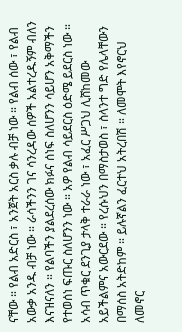ናቸው ። የልብ አድርስ ፣ አንጀት አርስ ቃሉ ብቻ ነው ። የልብ ሰው ፣ የልብ አውቃ አንዱ ብቻ ነው ። ራሳችንን ገና ሳንረዳው ሰዎች አልተረዱኝም ብለን እናዝናለን ። የልባችን ያልደረሰው ክፉና ሰነፍ ስለሆንን ሳይሆን አቅማችን የተወሰነ ፍጡር ስለሆንን ነው ። አዎ የልብ ሳይደርስ ዕድሜ ይደርስ ነው ። አሳብ ጥቁር ደንጊያ ታላቅ ተራራ ነው ፣ አፈር ሥጋህ ሊሸከመው አይችልምና አውርደው ። የረሱህን በማስታወስ ፣ ስላንተ ግድ የሌላቸውን በማሰስ አትድከም ። ይሉኛልን ፈርተህ አትረበሽ ። ለመሞት እየኖርህ ለመኖር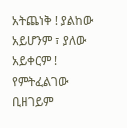አትጨነቅ ! ያልከው አይሆንም ፣ ያለው አይቀርም ! የምትፈልገው ቢዘገይም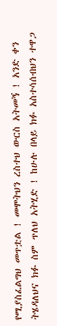የሚያስፈልግህ መጥቷል ! መሞትህን ረስተህ ውርስ አትመኝ ! አንድ ቀን ትሄዳለህና ክፉ ስም ጥለህ አትሂድ ! ከሁሉ በላይ ክፉ አስተሳሰብህን ተዋጋ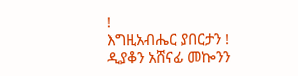!
እግዚአብሔር ያበርታን !
ዲያቆን አሸናፊ መኰንን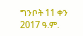ግንቦት 11 ቀን 2017 ዓ.ም.